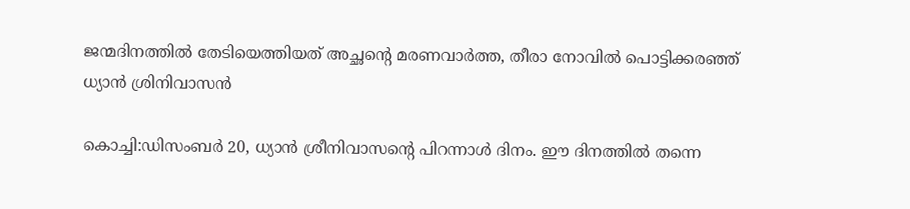ജന്മദിനത്തില്‍ തേടിയെത്തിയത് അച്ഛന്റെ മരണവാര്‍ത്ത, തീരാ നോവില്‍ പൊട്ടിക്കരഞ്ഞ് ധ്യാന്‍ ശ്രിനിവാസന്‍

കൊച്ചി:ഡിസംബര്‍ 20, ധ്യാന്‍ ശ്രീനിവാസന്റെ പിറന്നാള്‍ ദിനം. ഈ ദിനത്തില്‍ തന്നെ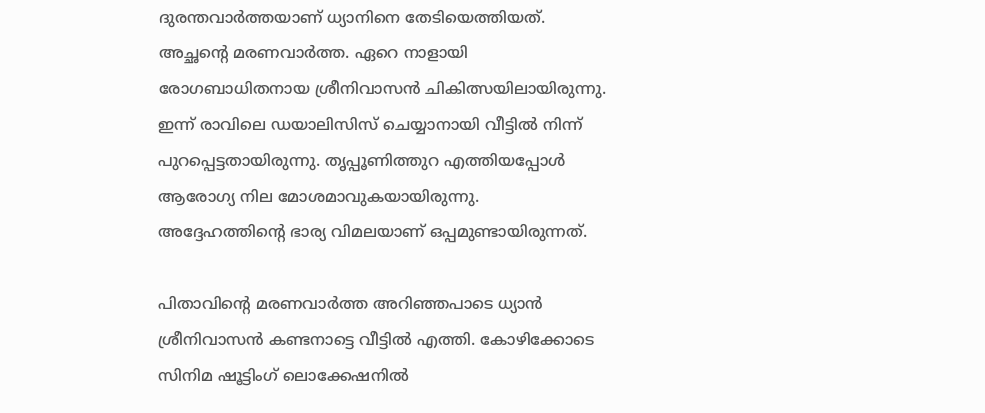ദുരന്തവാര്‍ത്തയാണ് ധ്യാനിനെ തേടിയെത്തിയത്. അച്ഛന്റെ മരണവാര്‍ത്ത. ഏറെ നാളായി രോഗബാധിതനായ ശ്രീനിവാസന്‍ ചികിത്സയിലായിരുന്നു. ഇന്ന് രാവിലെ ഡയാലിസിസ് ചെയ്യാനായി വീട്ടില്‍ നിന്ന് പുറപ്പെട്ടതായിരുന്നു. തൃപ്പൂണിത്തുറ എത്തിയപ്പോള്‍ ആരോഗ്യ നില മോശമാവുകയായിരുന്നു. അദ്ദേഹത്തിന്റെ ഭാര്യ വിമലയാണ് ഒപ്പമുണ്ടായിരുന്നത്.

പിതാവിന്റെ മരണവാര്‍ത്ത അറിഞ്ഞപാടെ ധ്യാന്‍ ശ്രീനിവാസന്‍ കണ്ടനാട്ടെ വീട്ടില്‍ എത്തി. കോഴിക്കോടെ സിനിമ ഷൂട്ടിംഗ് ലൊക്കേഷനില്‍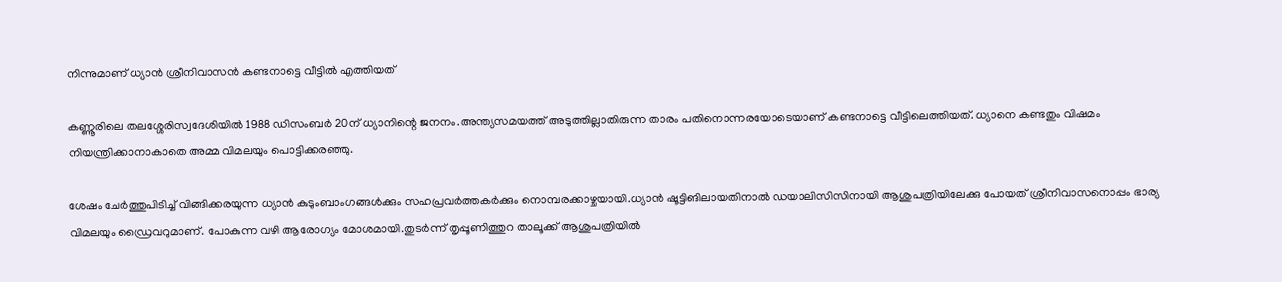നിന്നുമാണ് ധ്യാന്‍ ശ്രീനിവാസന്‍ കണ്ടനാട്ടെ വീട്ടില്‍ എത്തിയത്

കണ്ണൂരിലെ തലശ്ശേരിസ്വദേശിയില്‍ 1988 ഡിസംബര്‍ 20ന് ധ്യാനിന്റെ ജനനം.അന്ത്യസമയത്ത് അടുത്തില്ലാതിരുന്ന താരം പതിനൊന്നരയോടെയാണ് കണ്ടനാട്ടെ വീട്ടിലെത്തിയത്. ധ്യാനെ കണ്ടതും വിഷമം നിയന്ത്രിക്കാനാകാതെ അമ്മ വിമലയും പൊട്ടിക്കരഞ്ഞു.

ശേഷം ചേര്‍ത്തുപിടിച്ച് വിങ്ങിക്കരയുന്ന ധ്യാന്‍ കുടുംബാംഗങ്ങള്‍ക്കും സഹപ്രവര്‍ത്തകര്‍ക്കും നൊമ്പരക്കാഴ്ചയായി.ധ്യാന്‍ ഷൂട്ടിങിലായതിനാല്‍ ഡയാലിസിസിനായി ആശുപത്രിയിലേക്കു പോയത് ശ്രീനിവാസനൊപ്പം ഭാര്യ വിമലയും ഡ്രൈവറുമാണ്. പോകുന്ന വഴി ആരോഗ്യം മോശമായി.തുടര്‍ന്ന് തൃപ്പൂണിത്തുറ താലൂക്ക് ആശുപത്രിയില്‍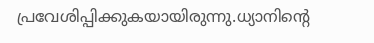പ്രവേശിപ്പിക്കുകയായിരുന്നു.ധ്യാനിന്റെ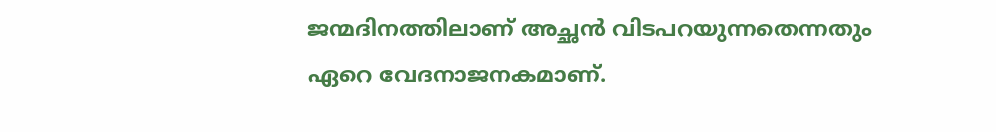ജന്മദിനത്തിലാണ് അച്ഛന്‍ വിടപറയുന്നതെന്നതും ഏറെ വേദനാജനകമാണ്.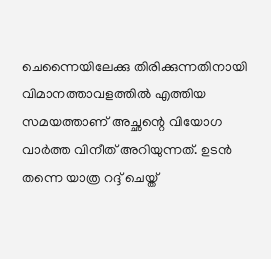ചെന്നൈയിലേക്കു തിരിക്കുന്നതിനായി വിമാനത്താവളത്തില്‍ എത്തിയ സമയത്താണ് അച്ഛന്റെ വിയോഗ വാര്‍ത്ത വിനീത് അറിയുന്നത്. ഉടന്‍ തന്നെ യാത്ര റദ്ദ് ചെയ്ത്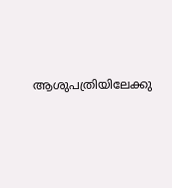ആശുപത്രിയിലേക്കു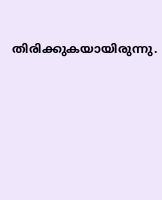തിരിക്കുകയായിരുന്നു.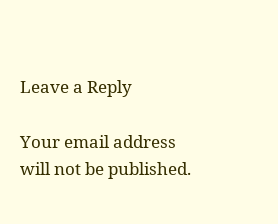Leave a Reply

Your email address will not be published.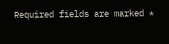Required fields are marked *